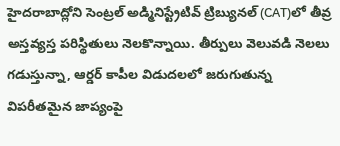హైదరాబాద్లోని సెంట్రల్ అడ్మినిస్ట్రేటివ్ ట్రిబ్యునల్ (CAT)లో తీవ్ర అస్తవ్యస్త పరిస్థితులు నెలకొన్నాయి. తీర్పులు వెలువడి నెలలు గడుస్తున్నా, ఆర్డర్ కాపీల విడుదలలో జరుగుతున్న విపరీతమైన జాప్యంపై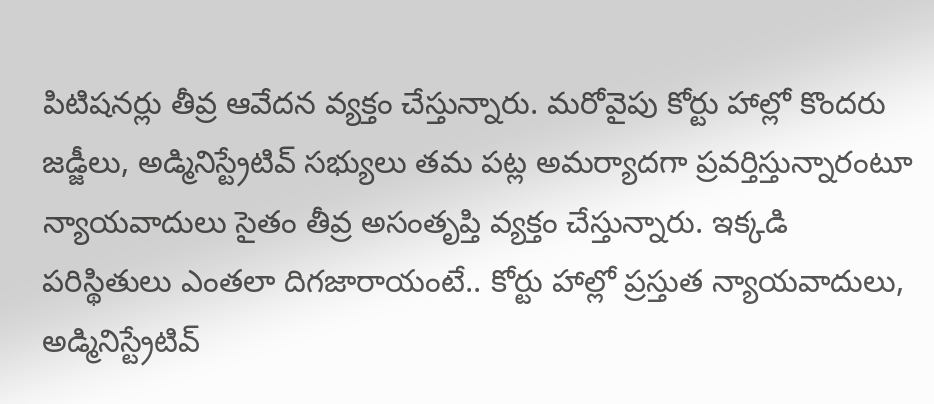పిటిషనర్లు తీవ్ర ఆవేదన వ్యక్తం చేస్తున్నారు. మరోవైపు కోర్టు హాల్లో కొందరు జడ్జీలు, అడ్మినిస్ట్రేటివ్ సభ్యులు తమ పట్ల అమర్యాదగా ప్రవర్తిస్తున్నారంటూ న్యాయవాదులు సైతం తీవ్ర అసంతృప్తి వ్యక్తం చేస్తున్నారు. ఇక్కడి పరిస్థితులు ఎంతలా దిగజారాయంటే.. కోర్టు హాల్లో ప్రస్తుత న్యాయవాదులు, అడ్మినిస్ట్రేటివ్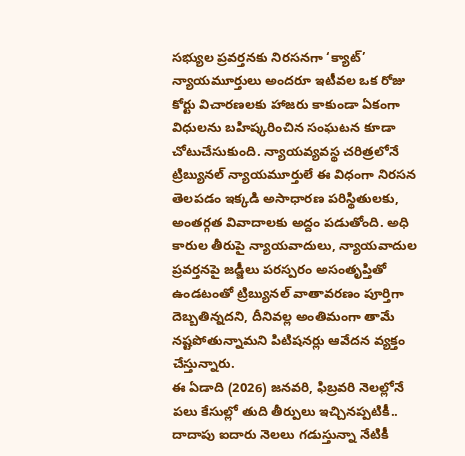సభ్యుల ప్రవర్తనకు నిరసనగా ‘క్యాట్’ న్యాయమూర్తులు అందరూ ఇటీవల ఒక రోజు కోర్టు విచారణలకు హాజరు కాకుండా ఏకంగా విధులను బహిష్కరించిన సంఘటన కూడా చోటుచేసుకుంది. న్యాయవ్యవస్థ చరిత్రలోనే ట్రిబ్యునల్ న్యాయమూర్తులే ఈ విధంగా నిరసన తెలపడం ఇక్కడి అసాధారణ పరిస్థితులకు, అంతర్గత వివాదాలకు అద్దం పడుతోంది. అధి కారుల తీరుపై న్యాయవాదులు, న్యాయవాదుల ప్రవర్తనపై జడ్జీలు పరస్పరం అసంతృప్తితో ఉండటంతో ట్రిబ్యునల్ వాతావరణం పూర్తిగా దెబ్బతిన్నదని, దీనివల్ల అంతిమంగా తామే నష్టపోతున్నామని పిటిషనర్లు ఆవేదన వ్యక్తం చేస్తున్నారు.
ఈ ఏడాది (2026) జనవరి, ఫిబ్రవరి నెలల్లోనే పలు కేసుల్లో తుది తీర్పులు ఇచ్చినప్పటికీ.. దాదాపు ఐదారు నెలలు గడుస్తున్నా నేటికీ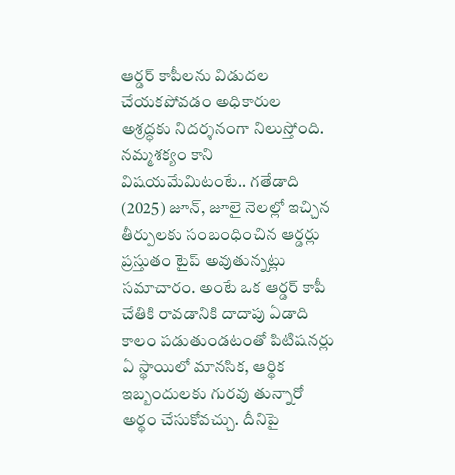ఆర్డర్ కాపీలను విడుదల చేయకపోవడం అధికారుల అశ్రద్ధకు నిదర్శనంగా నిలుస్తోంది. నమ్మశక్యం కాని విషయమేమిటంటే.. గతేడాది (2025) జూన్, జూలై నెలల్లో ఇచ్చిన తీర్పులకు సంబంధించిన ఆర్డర్లు ప్రస్తుతం టైప్ అవుతున్నట్లు సమాచారం. అంటే ఒక ఆర్డర్ కాపీ చేతికి రావడానికి దాదాపు ఏడాది కాలం పడుతుండటంతో పిటిషనర్లు ఏ స్థాయిలో మానసిక, ఆర్థిక ఇబ్బందులకు గురవు తున్నారో అర్థం చేసుకోవచ్చు. దీనిపై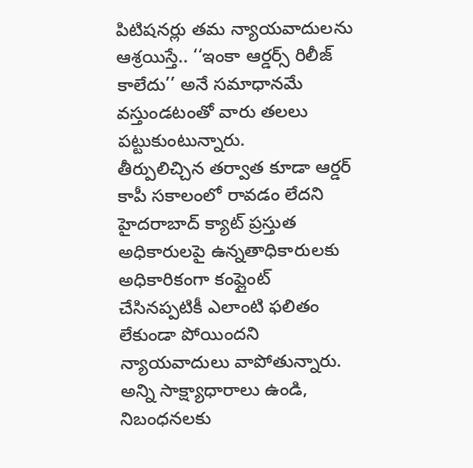పిటిషనర్లు తమ న్యాయవాదులను ఆశ్రయిస్తే.. ‘‘ఇంకా ఆర్డర్స్ రిలీజ్ కాలేదు’’ అనే సమాధానమే వస్తుండటంతో వారు తలలు పట్టుకుంటున్నారు.
తీర్పులిచ్చిన తర్వాత కూడా ఆర్డర్ కాపీ సకాలంలో రావడం లేదని హైదరాబాద్ క్యాట్ ప్రస్తుత అధికారులపై ఉన్నతాధికారులకు అధికారికంగా కంప్లైంట్ చేసినప్పటికీ ఎలాంటి ఫలితం లేకుండా పోయిందని న్యాయవాదులు వాపోతున్నారు.
అన్ని సాక్ష్యాధారాలు ఉండి, నిబంధనలకు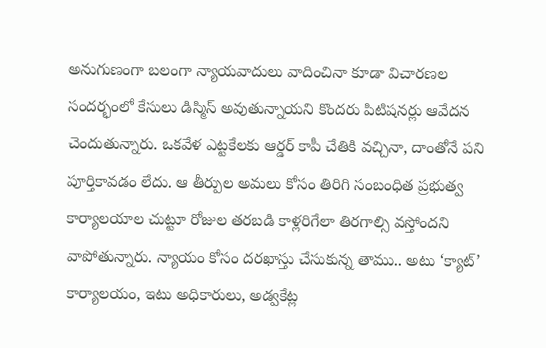అనుగుణంగా బలంగా న్యాయవాదులు వాదించినా కూడా విచారణల సందర్భంలో కేసులు డిస్మిస్ అవుతున్నాయని కొందరు పిటిషనర్లు ఆవేదన చెందుతున్నారు. ఒకవేళ ఎట్టకేలకు ఆర్డర్ కాపీ చేతికి వచ్చినా, దాంతోనే పని పూర్తికావడం లేదు. ఆ తీర్పుల అమలు కోసం తిరిగి సంబంధిత ప్రభుత్వ కార్యాలయాల చుట్టూ రోజుల తరబడి కాళ్లరిగేలా తిరగాల్సి వస్తోందని వాపోతున్నారు. న్యాయం కోసం దరఖాస్తు చేసుకున్న తాము.. అటు ‘క్యాట్’ కార్యాలయం, ఇటు అధికారులు, అడ్వకేట్ల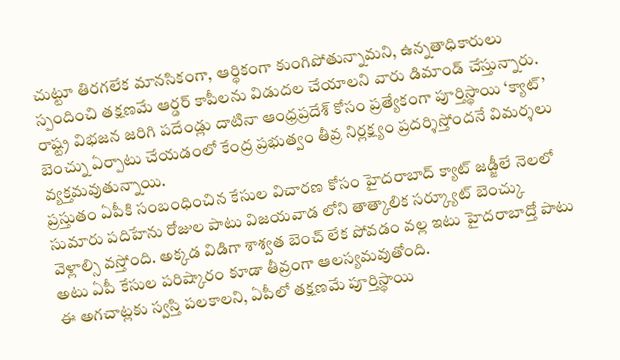చుట్టూ తిరగలేక మానసికంగా, ఆర్థికంగా కుంగిపోతున్నామని, ఉన్నతాధికారులు స్పందించి తక్షణమే ఆర్డర్ కాపీలను విడుదల చేయాలని వారు డిమాండ్ చేస్తున్నారు. రాష్ట్ర విభజన జరిగి పదేండ్లు దాటినా ఆంధ్రప్రదేశ్ కోసం ప్రత్యేకంగా పూర్తిస్థాయి ‘క్యాట్’ బెంచ్ను ఏర్పాటు చేయడంలో కేంద్ర ప్రభుత్వం తీవ్ర నిర్లక్ష్యం ప్రదర్శిస్తోందనే విమర్శలు వ్యక్తమవుతున్నాయి.
ప్రస్తుతం ఏపీకి సంబంధించిన కేసుల విచారణ కోసం హైదరాబాద్ క్యాట్ జడ్జీలే నెలలో సుమారు పదిహేను రోజుల పాటు విజయవాడ లోని తాత్కాలిక సర్క్యూట్ బెంచ్కు వెళ్లాల్సి వస్తోంది. అక్కడ విడిగా శాశ్వత బెంచ్ లేక పోవడం వల్ల ఇటు హైదరాబాద్తో పాటు అటు ఏపీ కేసుల పరిష్కారం కూడా తీవ్రంగా ఆలస్యమవుతోంది.
ఈ అగచాట్లకు స్వస్తి పలకాలని, ఏపీలో తక్షణమే పూర్తిస్థాయి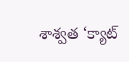శాశ్వత ‘క్యాట్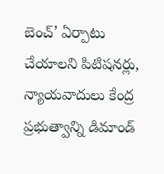బెంచ్’ ఏర్పాటు చేయాలని పిటిషనర్లు, న్యాయవాదులు కేంద్ర ప్రభుత్వాన్ని డిమాండ్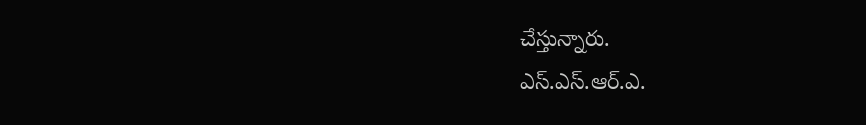చేస్తున్నారు.
ఎస్.ఎస్.ఆర్.ఎ.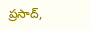ప్రసాద్,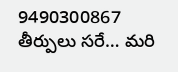9490300867
తీర్పులు సరే… మరి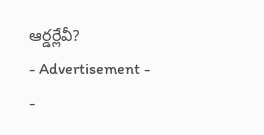ఆర్డర్లేవీ?
- Advertisement -
-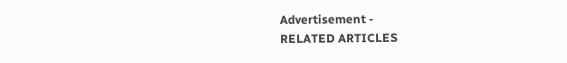Advertisement -
RELATED ARTICLES